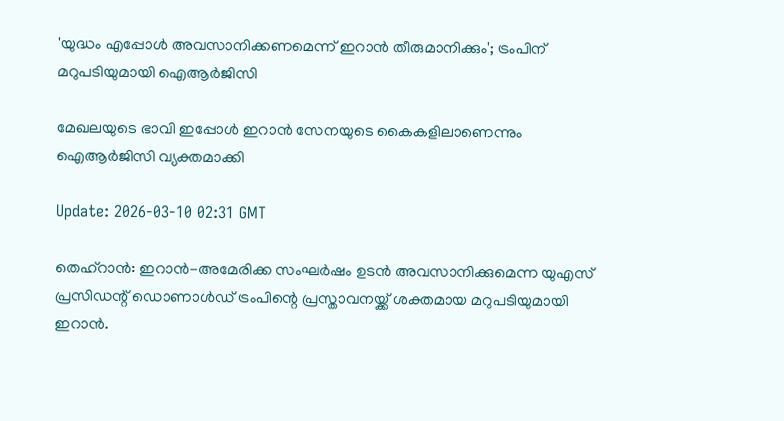'യുദ്ധം എപ്പോൾ അവസാനിക്കണമെന്ന് ഇറാൻ തീരുമാനിക്കും'; ട്രംപിന് മറുപടിയുമായി ഐആർജിസി

മേഖലയുടെ ഭാവി ഇപ്പോൾ ഇറാൻ സേനയുടെ കൈകളിലാണെന്നും ഐആർജിസി വ്യക്തമാക്കി

Update: 2026-03-10 02:31 GMT

തെഹ്‌റാൻ: ഇറാൻ-അമേരിക്ക സംഘർഷം ഉടൻ അവസാനിക്കുമെന്ന യുഎസ് പ്രസിഡന്റ് ഡൊണാൾഡ് ട്രംപിന്റെ പ്രസ്താവനയ്ക്ക് ശക്തമായ മറുപടിയുമായി ഇറാൻ.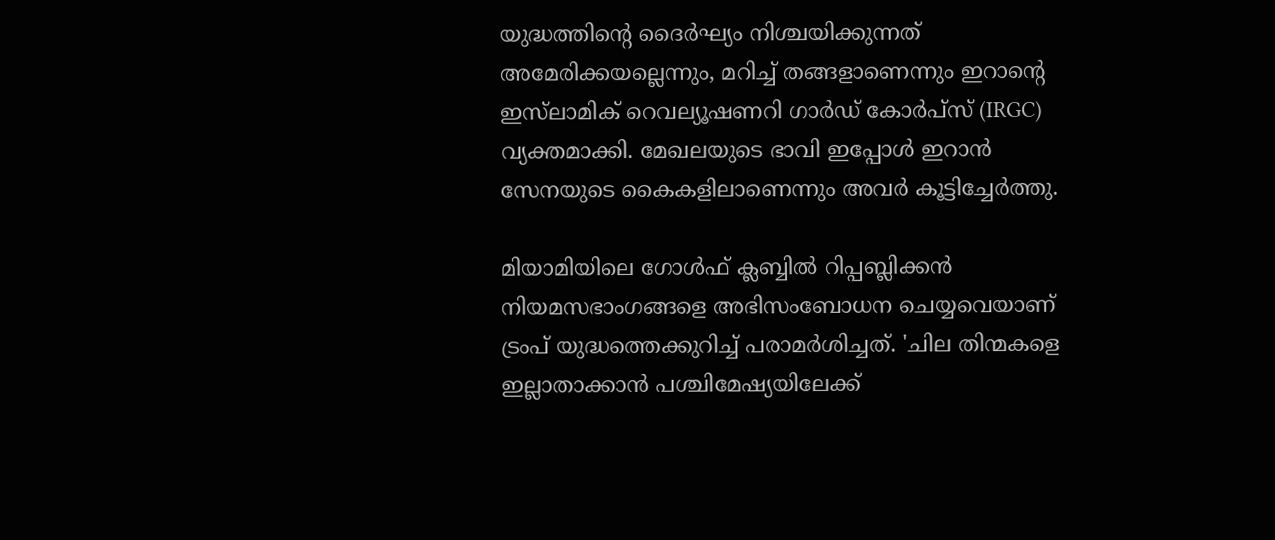യുദ്ധത്തിന്റെ ദൈർഘ്യം നിശ്ചയിക്കുന്നത് അമേരിക്കയല്ലെന്നും, മറിച്ച് തങ്ങളാണെന്നും ഇറാന്റെ ഇസ്‌ലാമിക് റെവല്യൂഷണറി ഗാർഡ് കോർപ്സ് (IRGC) വ്യക്തമാക്കി. മേഖലയുടെ ഭാവി ഇപ്പോൾ ഇറാൻ സേനയുടെ കൈകളിലാണെന്നും അവർ കൂട്ടിച്ചേർത്തു.

മിയാമിയിലെ ഗോൾഫ് ക്ലബ്ബിൽ റിപ്പബ്ലിക്കൻ നിയമസഭാംഗങ്ങളെ അഭിസംബോധന ചെയ്യവെയാണ് ട്രംപ് യുദ്ധത്തെക്കുറിച്ച് പരാമർശിച്ചത്. 'ചില തിന്മകളെ ഇല്ലാതാക്കാൻ പശ്ചിമേഷ്യയിലേക്ക്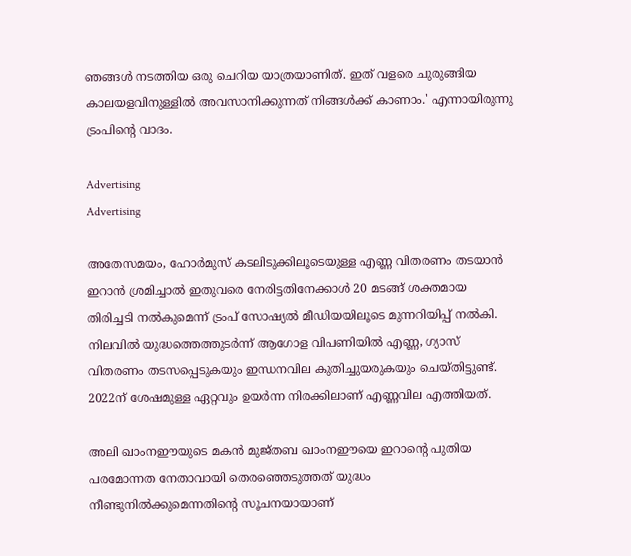ഞങ്ങൾ നടത്തിയ ഒരു ചെറിയ യാത്രയാണിത്. ഇത് വളരെ ചുരുങ്ങിയ കാലയളവിനുള്ളിൽ അവസാനിക്കുന്നത് നിങ്ങൾക്ക് കാണാം.' എന്നായിരുന്നു ട്രംപിന്റെ വാദം.

Advertising
Advertising

അതേസമയം, ഹോർമുസ് കടലിടുക്കിലൂടെയുള്ള എണ്ണ വിതരണം തടയാൻ ഇറാൻ ശ്രമിച്ചാൽ ഇതുവരെ നേരിട്ടതിനേക്കാൾ 20 മടങ്ങ് ശക്തമായ തിരിച്ചടി നൽകുമെന്ന് ട്രംപ് സോഷ്യൽ മീഡിയയിലൂടെ മുന്നറിയിപ്പ് നൽകി. നിലവിൽ യുദ്ധത്തെത്തുടർന്ന് ആഗോള വിപണിയിൽ എണ്ണ, ഗ്യാസ് വിതരണം തടസപ്പെടുകയും ഇന്ധനവില കുതിച്ചുയരുകയും ചെയ്തിട്ടുണ്ട്. 2022ന് ശേഷമുള്ള ഏറ്റവും ഉയർന്ന നിരക്കിലാണ് എണ്ണവില എത്തിയത്.

അലി ഖാംനഈയുടെ മകൻ മുജ്തബ ഖാംനഈയെ ഇറാന്റെ പുതിയ പരമോന്നത നേതാവായി തെരഞ്ഞെടുത്തത് യുദ്ധം നീണ്ടുനിൽക്കുമെന്നതിന്റെ സൂചനയായാണ്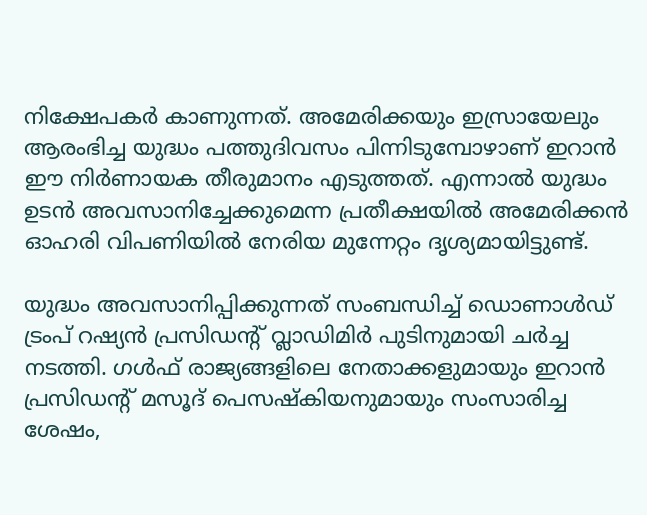നിക്ഷേപകർ കാണുന്നത്. അമേരിക്കയും ഇസ്രായേലും ആരംഭിച്ച യുദ്ധം പത്തുദിവസം പിന്നിടുമ്പോഴാണ് ഇറാൻ ഈ നിർണായക തീരുമാനം എടുത്തത്. എന്നാൽ യുദ്ധം ഉടൻ അവസാനിച്ചേക്കുമെന്ന പ്രതീക്ഷയിൽ അമേരിക്കൻ ഓഹരി വിപണിയിൽ നേരിയ മുന്നേറ്റം ദൃശ്യമായിട്ടുണ്ട്.

യുദ്ധം അവസാനിപ്പിക്കുന്നത് സംബന്ധിച്ച് ഡൊണാൾഡ് ട്രംപ് റഷ്യൻ പ്രസിഡന്റ് വ്ലാഡിമിർ പുടിനുമായി ചർച്ച നടത്തി. ഗൾഫ് രാജ്യങ്ങളിലെ നേതാക്കളുമായും ഇറാൻ പ്രസിഡന്റ് മസൂദ് പെസഷ്കിയനുമായും സംസാരിച്ച ശേഷം,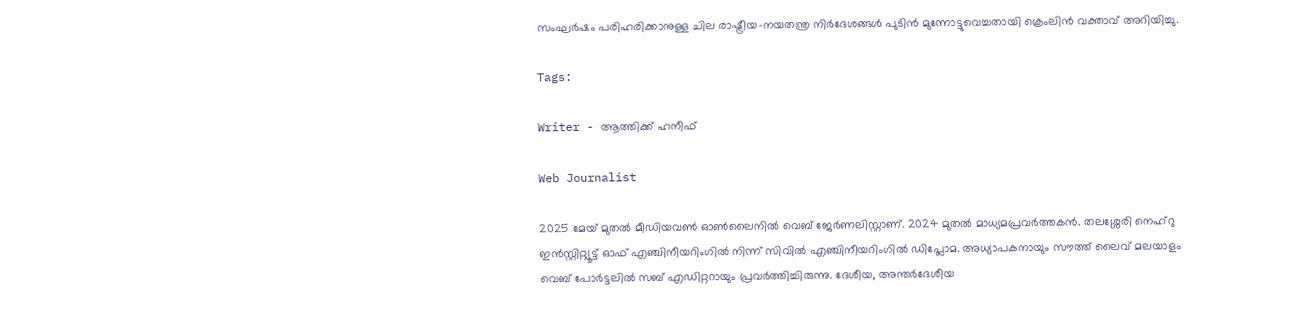സംഘർഷം പരിഹരിക്കാനുള്ള ചില രാഷ്ട്രീയ-നയതന്ത്ര നിർദേശങ്ങൾ പുടിൻ മുന്നോട്ടുവെച്ചതായി ക്രെംലിൻ വക്താവ് അറിയിച്ചു.

Tags:

Writer - ആത്തിക്ക് ഹനീഫ്

Web Journalist

2025 മേയ് മുതൽ മീഡിയവൺ ഓൺലൈനിൽ വെബ് ജേർണലിസ്റ്റാണ്. 2024 മുതൽ മാധ്യമപ്രവർത്തകൻ. തലശ്ശേരി നെഹ്‌റു ഇൻസ്റ്റിറ്റ്യൂട്ട് ഓഫ് എഞ്ചിനീയറിംഗിൽ നിന്ന് സിവിൽ എഞ്ചിനീയറിംഗിൽ ഡിപ്ലോമ. അധ്യാപകനായും സൗത്ത് ലൈവ് മലയാളം വെബ് പോർട്ടലിൽ സബ് എഡിറ്ററായും പ്രവർത്തിച്ചിരുന്നു. ദേശീയ, അന്തർദേശീയ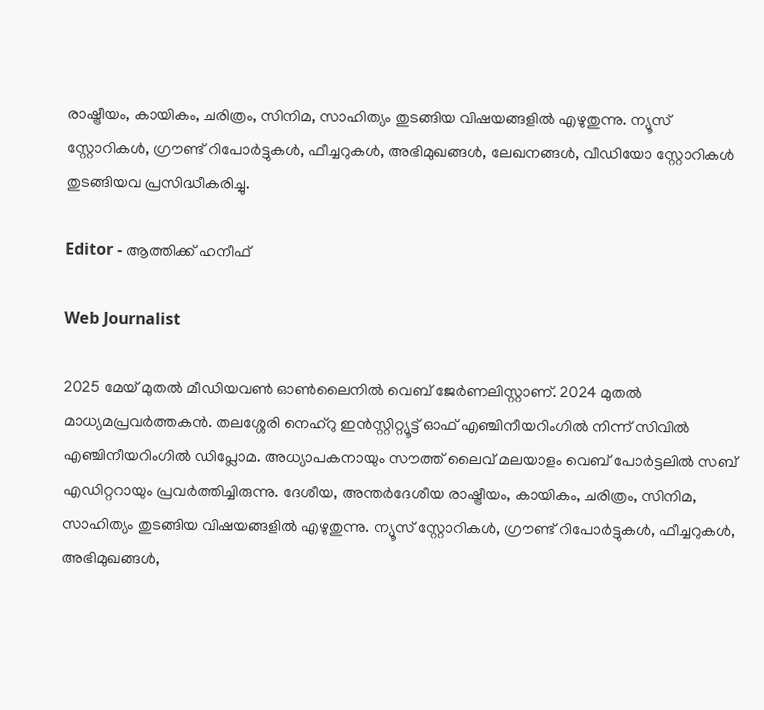രാഷ്ട്രീയം, കായികം, ചരിത്രം, സിനിമ, സാഹിത്യം തുടങ്ങിയ വിഷയങ്ങളിൽ എഴുതുന്നു. ന്യൂസ് സ്റ്റോറികൾ, ഗ്രൗണ്ട് റിപോർട്ടുകൾ, ഫീച്ചറുകൾ, അഭിമുഖങ്ങൾ, ലേഖനങ്ങൾ, വീഡിയോ സ്റ്റോറികൾ തുടങ്ങിയവ പ്രസിദ്ധീകരിച്ചു.

Editor - ആത്തിക്ക് ഹനീഫ്

Web Journalist

2025 മേയ് മുതൽ മീഡിയവൺ ഓൺലൈനിൽ വെബ് ജേർണലിസ്റ്റാണ്. 2024 മുതൽ മാധ്യമപ്രവർത്തകൻ. തലശ്ശേരി നെഹ്‌റു ഇൻസ്റ്റിറ്റ്യൂട്ട് ഓഫ് എഞ്ചിനീയറിംഗിൽ നിന്ന് സിവിൽ എഞ്ചിനീയറിംഗിൽ ഡിപ്ലോമ. അധ്യാപകനായും സൗത്ത് ലൈവ് മലയാളം വെബ് പോർട്ടലിൽ സബ് എഡിറ്ററായും പ്രവർത്തിച്ചിരുന്നു. ദേശീയ, അന്തർദേശീയ രാഷ്ട്രീയം, കായികം, ചരിത്രം, സിനിമ, സാഹിത്യം തുടങ്ങിയ വിഷയങ്ങളിൽ എഴുതുന്നു. ന്യൂസ് സ്റ്റോറികൾ, ഗ്രൗണ്ട് റിപോർട്ടുകൾ, ഫീച്ചറുകൾ, അഭിമുഖങ്ങൾ,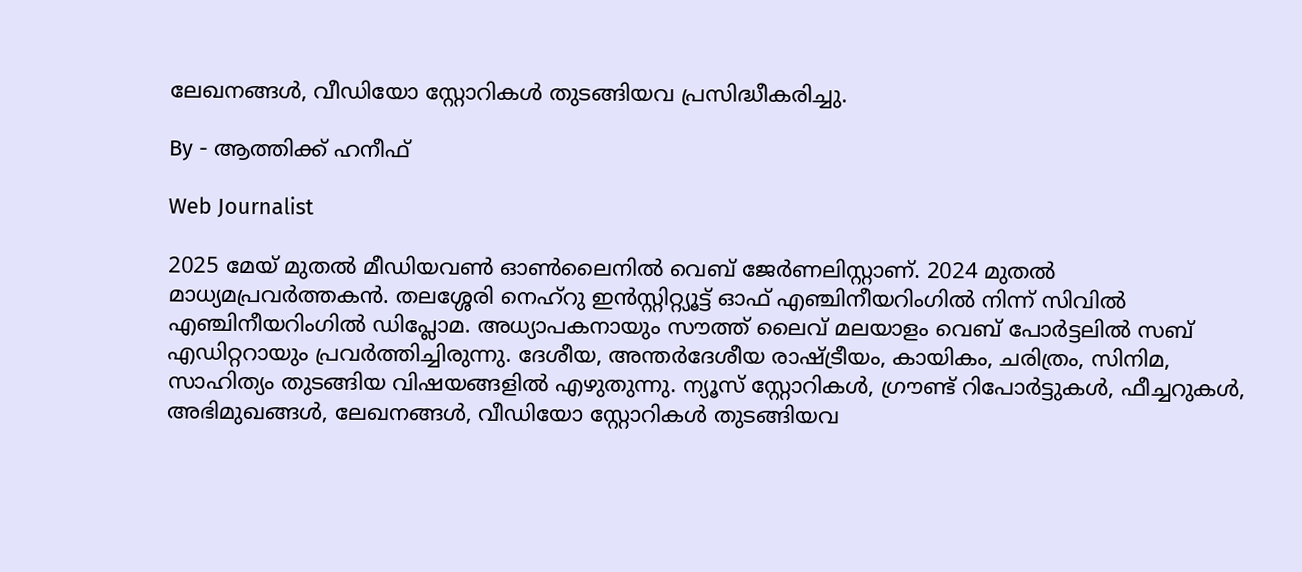ലേഖനങ്ങൾ, വീഡിയോ സ്റ്റോറികൾ തുടങ്ങിയവ പ്രസിദ്ധീകരിച്ചു.

By - ആത്തിക്ക് ഹനീഫ്

Web Journalist

2025 മേയ് മുതൽ മീഡിയവൺ ഓൺലൈനിൽ വെബ് ജേർണലിസ്റ്റാണ്. 2024 മുതൽ മാധ്യമപ്രവർത്തകൻ. തലശ്ശേരി നെഹ്‌റു ഇൻസ്റ്റിറ്റ്യൂട്ട് ഓഫ് എഞ്ചിനീയറിംഗിൽ നിന്ന് സിവിൽ എഞ്ചിനീയറിംഗിൽ ഡിപ്ലോമ. അധ്യാപകനായും സൗത്ത് ലൈവ് മലയാളം വെബ് പോർട്ടലിൽ സബ് എഡിറ്ററായും പ്രവർത്തിച്ചിരുന്നു. ദേശീയ, അന്തർദേശീയ രാഷ്ട്രീയം, കായികം, ചരിത്രം, സിനിമ, സാഹിത്യം തുടങ്ങിയ വിഷയങ്ങളിൽ എഴുതുന്നു. ന്യൂസ് സ്റ്റോറികൾ, ഗ്രൗണ്ട് റിപോർട്ടുകൾ, ഫീച്ചറുകൾ, അഭിമുഖങ്ങൾ, ലേഖനങ്ങൾ, വീഡിയോ സ്റ്റോറികൾ തുടങ്ങിയവ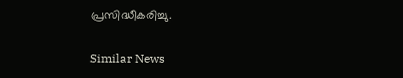പ്രസിദ്ധീകരിച്ചു.

Similar News